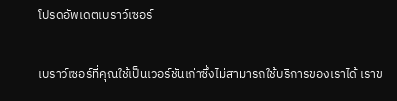โปรดอัพเดตเบราว์เซอร์

เบราว์เซอร์ที่คุณใช้เป็นเวอร์ชันเก่าซึ่งไม่สามารถใช้บริการของเราได้ เราข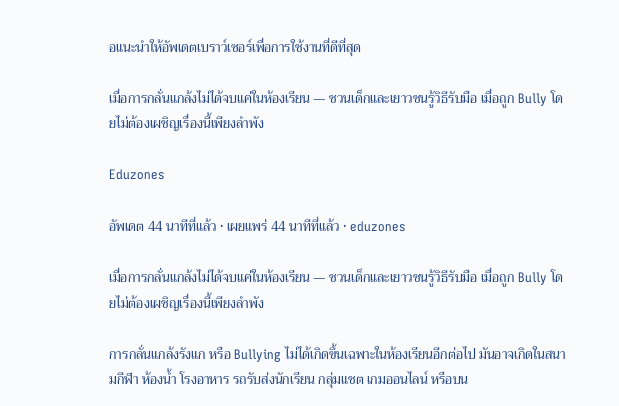อแนะนำให้อัพเดตเบราว์เซอร์เพื่อการใช้งานที่ดีที่สุด

เมื่อการกลั่นแกล้งไม่ได้จบแค่ในห้องเรียน — ชวนเด็กและเยาวชนรู้วิธีรับมือ เมื่อถูก Bully โดยไม่ต้องเผชิญเรื่องนี้เพียงลำพัง

Eduzones

อัพเดต 44 นาทีที่แล้ว • เผยแพร่ 44 นาทีที่แล้ว • eduzones

เมื่อการกลั่นแกล้งไม่ได้จบแค่ในห้องเรียน — ชวนเด็กและเยาวชนรู้วิธีรับมือ เมื่อถูก Bully โดยไม่ต้องเผชิญเรื่องนี้เพียงลำพัง

การกลั่นแกล้งรังแก หรือ Bullying ไม่ได้เกิดขึ้นเฉพาะในห้องเรียนอีกต่อไป มันอาจเกิดในสนามกีฬา ห้องน้ำ โรงอาหาร รถรับส่งนักเรียน กลุ่มแชต เกมออนไลน์ หรือบน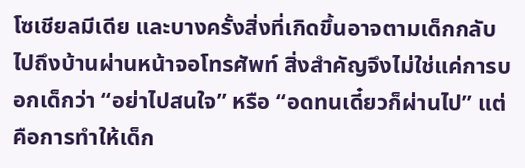โซเชียลมีเดีย และบางครั้งสิ่งที่เกิดขึ้นอาจตามเด็กกลับไปถึงบ้านผ่านหน้าจอโทรศัพท์ สิ่งสำคัญจึงไม่ใช่แค่การบอกเด็กว่า “อย่าไปสนใจ” หรือ “อดทนเดี๋ยวก็ผ่านไป” แต่คือการทำให้เด็ก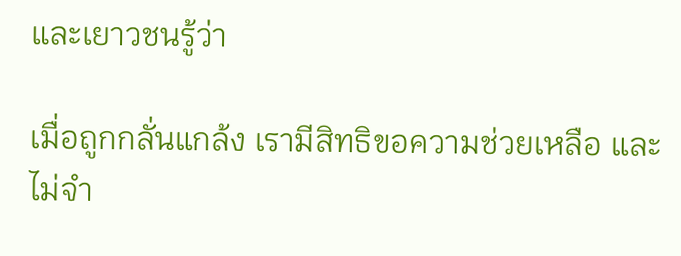และเยาวชนรู้ว่า

เมื่อถูกกลั่นแกล้ง เรามีสิทธิขอความช่วยเหลือ และไม่จำ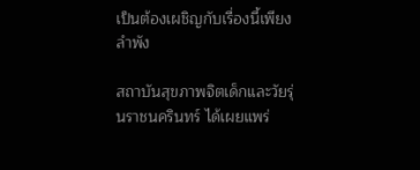เป็นต้องเผชิญกับเรื่องนี้เพียงลำพัง

สถาบันสุขภาพจิตเด็กและวัยรุ่นราชนครินทร์ ได้เผยแพร่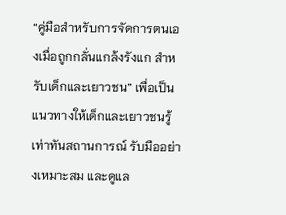“คู่มือสำหรับการจัดการตนเองเมื่อถูกกลั่นแกล้งรังแก สำหรับเด็กและเยาวชน” เพื่อเป็นแนวทางให้เด็กและเยาวชนรู้เท่าทันสถานการณ์ รับมืออย่างเหมาะสม และดูแล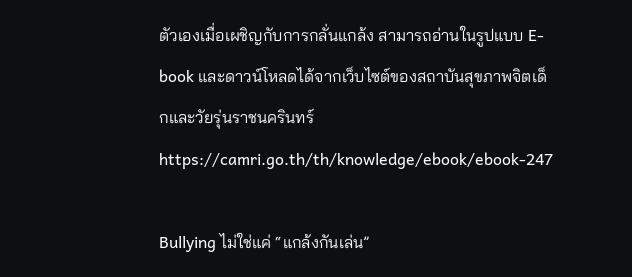ตัวเองเมื่อเผชิญกับการกลั่นแกล้ง สามารถอ่านในรูปแบบ E-book และดาวน์โหลดได้จากเว็บไซต์ของสถาบันสุขภาพจิตเด็กและวัยรุ่นราชนครินทร์ https://camri.go.th/th/knowledge/ebook/ebook-247

Bullying ไม่ใช่แค่ “แกล้งกันเล่น”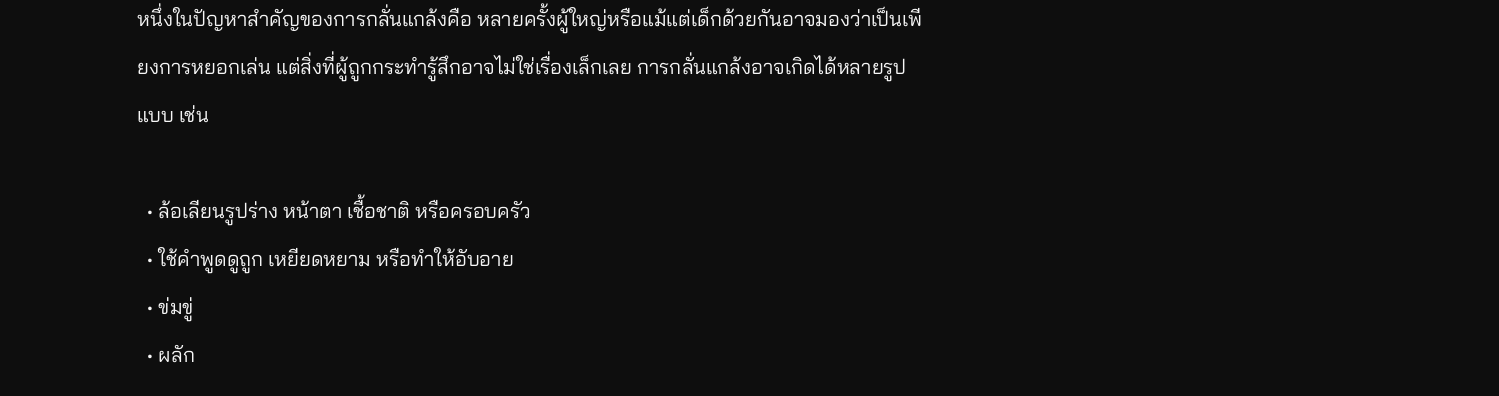หนึ่งในปัญหาสำคัญของการกลั่นแกล้งคือ หลายครั้งผู้ใหญ่หรือแม้แต่เด็กด้วยกันอาจมองว่าเป็นเพียงการหยอกเล่น แต่สิ่งที่ผู้ถูกกระทำรู้สึกอาจไม่ใช่เรื่องเล็กเลย การกลั่นแกล้งอาจเกิดได้หลายรูปแบบ เช่น

  • ล้อเลียนรูปร่าง หน้าตา เชื้อชาติ หรือครอบครัว
  • ใช้คำพูดดูถูก เหยียดหยาม หรือทำให้อับอาย
  • ข่มขู่
  • ผลัก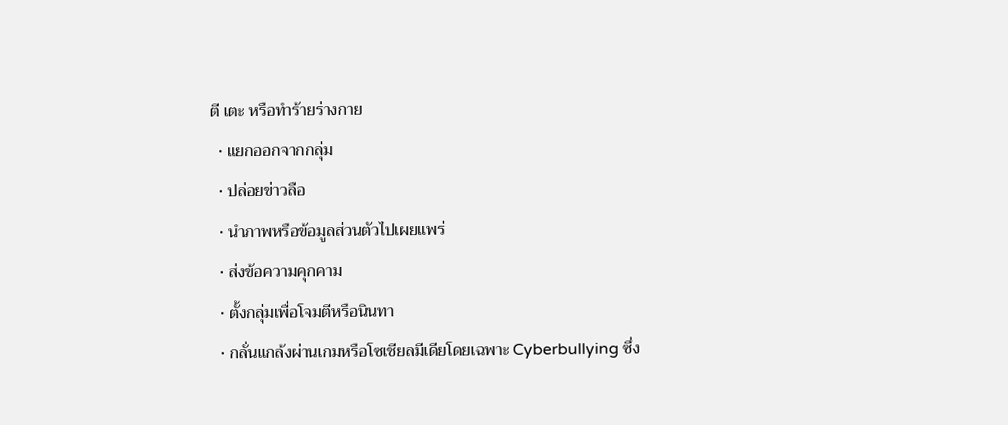ตี เตะ หรือทำร้ายร่างกาย
  • แยกออกจากกลุ่ม
  • ปล่อยข่าวลือ
  • นำภาพหรือข้อมูลส่วนตัวไปเผยแพร่
  • ส่งข้อความคุกคาม
  • ตั้งกลุ่มเพื่อโจมตีหรือนินทา
  • กลั่นแกล้งผ่านเกมหรือโซเชียลมีเดียโดยเฉพาะ Cyberbullying ซึ่ง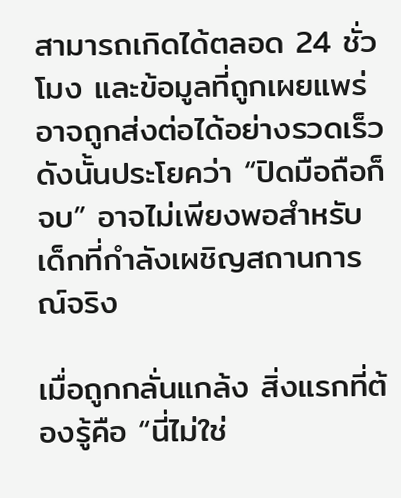สามารถเกิดได้ตลอด 24 ชั่วโมง และข้อมูลที่ถูกเผยแพร่อาจถูกส่งต่อได้อย่างรวดเร็ว ดังนั้นประโยคว่า “ปิดมือถือก็จบ” อาจไม่เพียงพอสำหรับเด็กที่กำลังเผชิญสถานการณ์จริง

เมื่อถูกกลั่นแกล้ง สิ่งแรกที่ต้องรู้คือ “นี่ไม่ใช่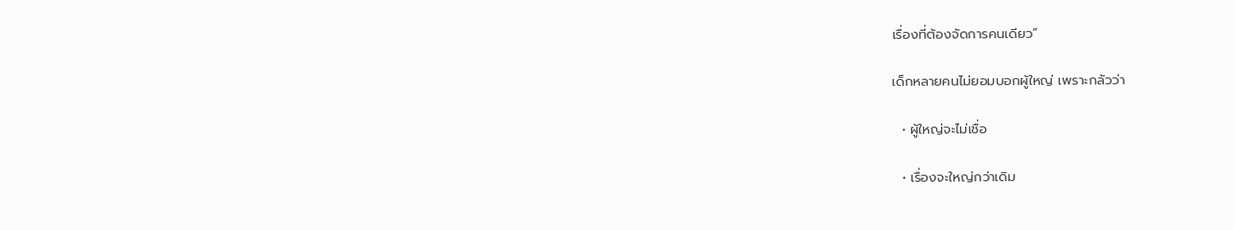เรื่องที่ต้องจัดการคนเดียว”

เด็กหลายคนไม่ยอมบอกผู้ใหญ่ เพราะกลัวว่า

  • ผู้ใหญ่จะไม่เชื่อ

  • เรื่องจะใหญ่กว่าเดิม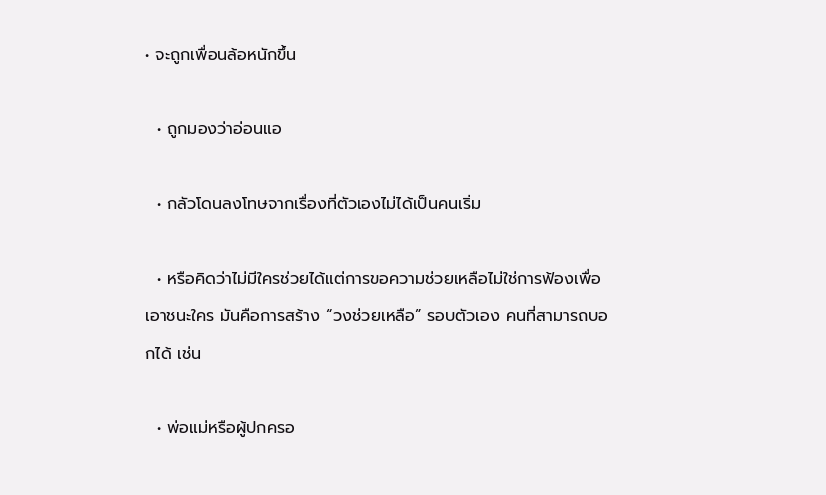• จะถูกเพื่อนล้อหนักขึ้น

  • ถูกมองว่าอ่อนแอ

  • กลัวโดนลงโทษจากเรื่องที่ตัวเองไม่ได้เป็นคนเริ่ม

  • หรือคิดว่าไม่มีใครช่วยได้แต่การขอความช่วยเหลือไม่ใช่การฟ้องเพื่อเอาชนะใคร มันคือการสร้าง “วงช่วยเหลือ” รอบตัวเอง คนที่สามารถบอกได้ เช่น

  • พ่อแม่หรือผู้ปกครอ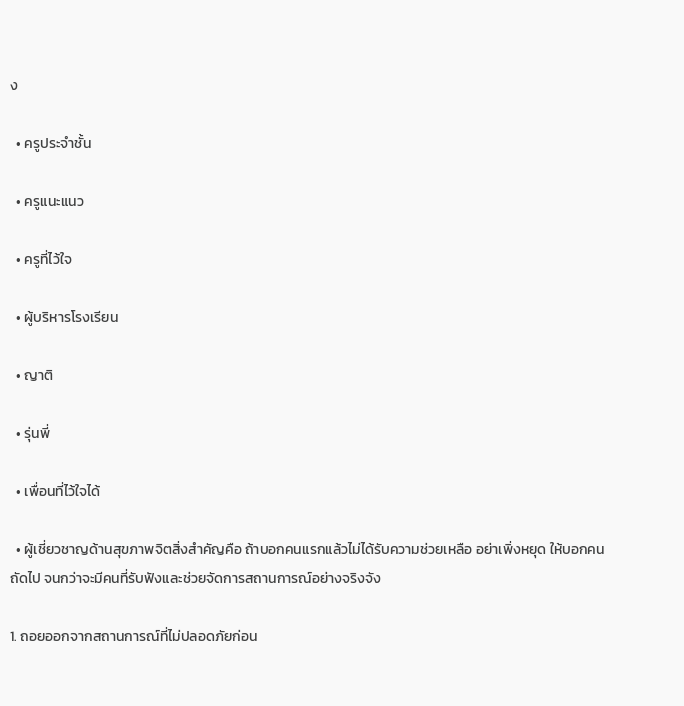ง

  • ครูประจำชั้น

  • ครูแนะแนว

  • ครูที่ไว้ใจ

  • ผู้บริหารโรงเรียน

  • ญาติ

  • รุ่นพี่

  • เพื่อนที่ไว้ใจได้

  • ผู้เชี่ยวชาญด้านสุขภาพจิตสิ่งสำคัญคือ ถ้าบอกคนแรกแล้วไม่ได้รับความช่วยเหลือ อย่าเพิ่งหยุด ให้บอกคนถัดไป จนกว่าจะมีคนที่รับฟังและช่วยจัดการสถานการณ์อย่างจริงจัง

1. ถอยออกจากสถานการณ์ที่ไม่ปลอดภัยก่อน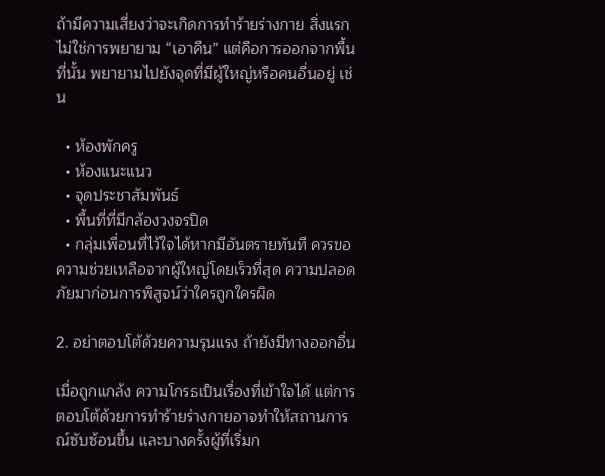ถ้ามีความเสี่ยงว่าจะเกิดการทำร้ายร่างกาย สิ่งแรกไม่ใช่การพยายาม “เอาคืน” แต่คือการออกจากพื้นที่นั้น พยายามไปยังจุดที่มีผู้ใหญ่หรือคนอื่นอยู่ เช่น

  • ห้องพักครู
  • ห้องแนะแนว
  • จุดประชาสัมพันธ์
  • พื้นที่ที่มีกล้องวงจรปิด
  • กลุ่มเพื่อนที่ไว้ใจได้หากมีอันตรายทันที ควรขอความช่วยเหลือจากผู้ใหญ่โดยเร็วที่สุด ความปลอดภัยมาก่อนการพิสูจน์ว่าใครถูกใครผิด

2. อย่าตอบโต้ด้วยความรุนแรง ถ้ายังมีทางออกอื่น

เมื่อถูกแกล้ง ความโกรธเป็นเรื่องที่เข้าใจได้ แต่การตอบโต้ด้วยการทำร้ายร่างกายอาจทำให้สถานการณ์ซับซ้อนขึ้น และบางครั้งผู้ที่เริ่มก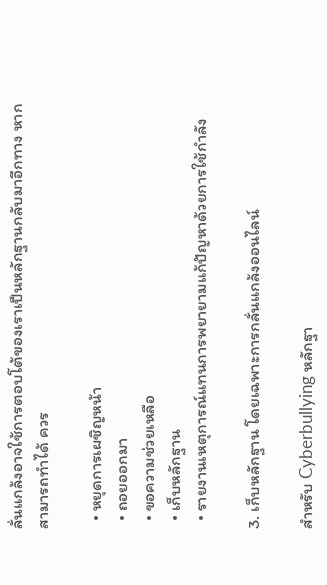ลั่นแกล้งอาจใช้การตอบโต้ของเราเป็นหลักฐานกลับมาอีกทาง หากสามารถทำได้ ควร

  • หยุดการเผชิญหน้า
  • ถอยออกมา
  • ขอความช่วยเหลือ
  • เก็บหลักฐาน
  • รายงานเหตุการณ์แทนการพยายามแก้ปัญหาด้วยการใช้กำลัง

3. เก็บหลักฐาน โดยเฉพาะการกลั่นแกล้งออนไลน์

สำหรับ Cyberbullying หลักฐา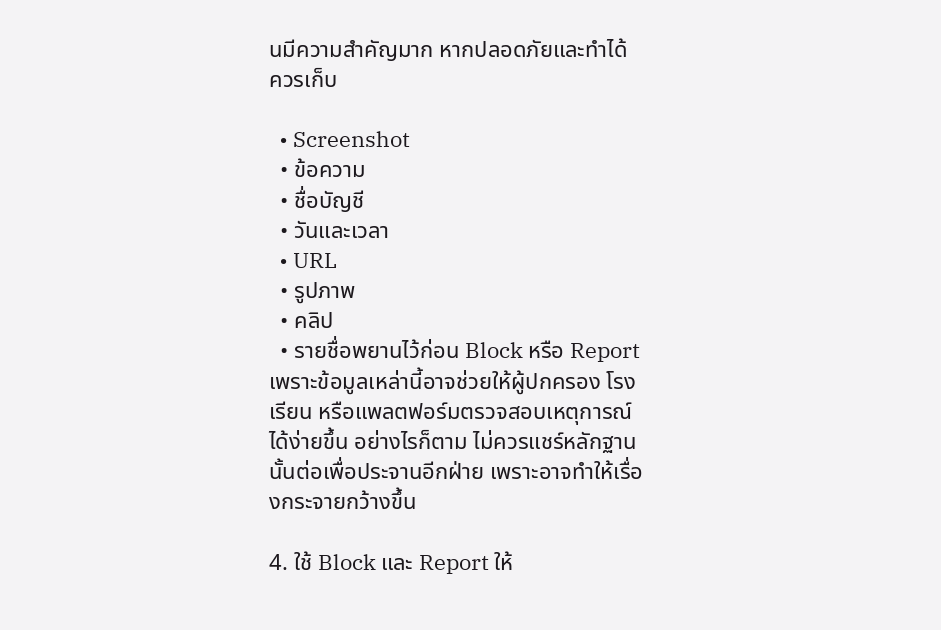นมีความสำคัญมาก หากปลอดภัยและทำได้ ควรเก็บ

  • Screenshot
  • ข้อความ
  • ชื่อบัญชี
  • วันและเวลา
  • URL
  • รูปภาพ
  • คลิป
  • รายชื่อพยานไว้ก่อน Block หรือ Report เพราะข้อมูลเหล่านี้อาจช่วยให้ผู้ปกครอง โรงเรียน หรือแพลตฟอร์มตรวจสอบเหตุการณ์ได้ง่ายขึ้น อย่างไรก็ตาม ไม่ควรแชร์หลักฐานนั้นต่อเพื่อประจานอีกฝ่าย เพราะอาจทำให้เรื่องกระจายกว้างขึ้น

4. ใช้ Block และ Report ให้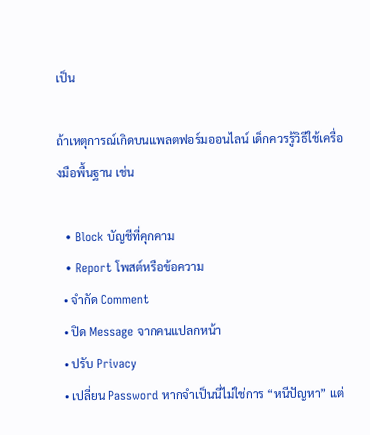เป็น

ถ้าเหตุการณ์เกิดบนแพลตฟอร์มออนไลน์ เด็กควรรู้วิธีใช้เครื่องมือพื้นฐาน เช่น

  • Block บัญชีที่คุกคาม
  • Report โพสต์หรือข้อความ
  • จำกัด Comment
  • ปิด Message จากคนแปลกหน้า
  • ปรับ Privacy
  • เปลี่ยน Password หากจำเป็นนี่ไม่ใช่การ “หนีปัญหา” แต่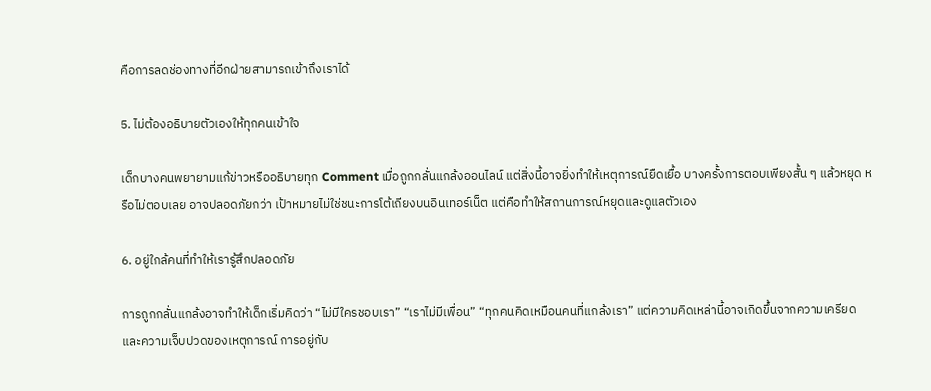คือการลดช่องทางที่อีกฝ่ายสามารถเข้าถึงเราได้

5. ไม่ต้องอธิบายตัวเองให้ทุกคนเข้าใจ

เด็กบางคนพยายามแก้ข่าวหรืออธิบายทุก Comment เมื่อถูกกลั่นแกล้งออนไลน์ แต่สิ่งนี้อาจยิ่งทำให้เหตุการณ์ยืดเยื้อ บางครั้งการตอบเพียงสั้น ๆ แล้วหยุด หรือไม่ตอบเลย อาจปลอดภัยกว่า เป้าหมายไม่ใช่ชนะการโต้เถียงบนอินเทอร์เน็ต แต่คือทำให้สถานการณ์หยุดและดูแลตัวเอง

6. อยู่ใกล้คนที่ทำให้เรารู้สึกปลอดภัย

การถูกกลั่นแกล้งอาจทำให้เด็กเริ่มคิดว่า “ไม่มีใครชอบเรา” “เราไม่มีเพื่อน” “ทุกคนคิดเหมือนคนที่แกล้งเรา” แต่ความคิดเหล่านี้อาจเกิดขึ้นจากความเครียดและความเจ็บปวดของเหตุการณ์ การอยู่กับ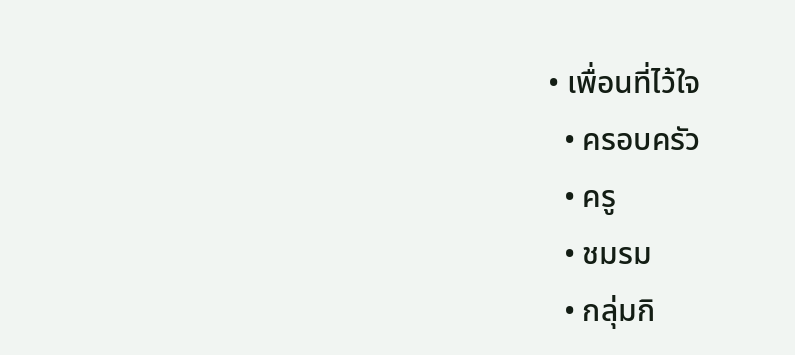• เพื่อนที่ไว้ใจ
  • ครอบครัว
  • ครู
  • ชมรม
  • กลุ่มกิ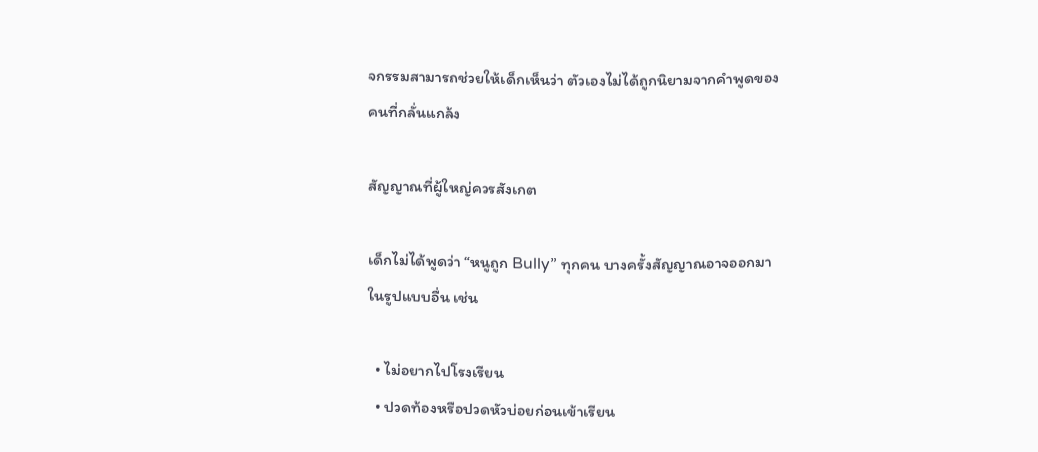จกรรมสามารถช่วยให้เด็กเห็นว่า ตัวเองไม่ได้ถูกนิยามจากคำพูดของคนที่กลั่นแกล้ง

สัญญาณที่ผู้ใหญ่ควรสังเกต

เด็กไม่ได้พูดว่า “หนูถูก Bully” ทุกคน บางครั้งสัญญาณอาจออกมาในรูปแบบอื่น เช่น

  • ไม่อยากไปโรงเรียน
  • ปวดท้องหรือปวดหัวบ่อยก่อนเข้าเรียน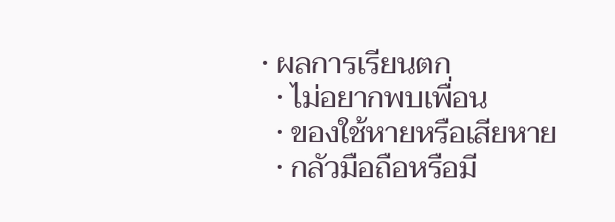• ผลการเรียนตก
  • ไม่อยากพบเพื่อน
  • ของใช้หายหรือเสียหาย
  • กลัวมือถือหรือมี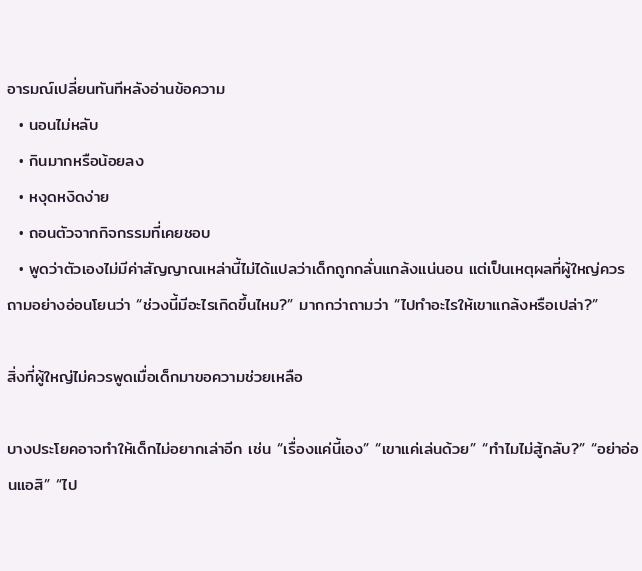อารมณ์เปลี่ยนทันทีหลังอ่านข้อความ
  • นอนไม่หลับ
  • กินมากหรือน้อยลง
  • หงุดหงิดง่าย
  • ถอนตัวจากกิจกรรมที่เคยชอบ
  • พูดว่าตัวเองไม่มีค่าสัญญาณเหล่านี้ไม่ได้แปลว่าเด็กถูกกลั่นแกล้งแน่นอน แต่เป็นเหตุผลที่ผู้ใหญ่ควรถามอย่างอ่อนโยนว่า “ช่วงนี้มีอะไรเกิดขึ้นไหม?” มากกว่าถามว่า “ไปทำอะไรให้เขาแกล้งหรือเปล่า?”

สิ่งที่ผู้ใหญ่ไม่ควรพูดเมื่อเด็กมาขอความช่วยเหลือ

บางประโยคอาจทำให้เด็กไม่อยากเล่าอีก เช่น “เรื่องแค่นี้เอง” “เขาแค่เล่นด้วย” “ทำไมไม่สู้กลับ?” “อย่าอ่อนแอสิ” “ไป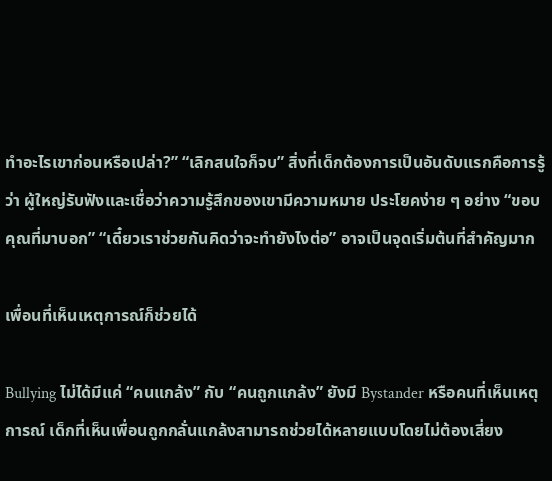ทำอะไรเขาก่อนหรือเปล่า?” “เลิกสนใจก็จบ” สิ่งที่เด็กต้องการเป็นอันดับแรกคือการรู้ว่า ผู้ใหญ่รับฟังและเชื่อว่าความรู้สึกของเขามีความหมาย ประโยคง่าย ๆ อย่าง “ขอบคุณที่มาบอก” “เดี๋ยวเราช่วยกันคิดว่าจะทำยังไงต่อ” อาจเป็นจุดเริ่มต้นที่สำคัญมาก

เพื่อนที่เห็นเหตุการณ์ก็ช่วยได้

Bullying ไม่ได้มีแค่ “คนแกล้ง” กับ “คนถูกแกล้ง” ยังมี Bystander หรือคนที่เห็นเหตุการณ์ เด็กที่เห็นเพื่อนถูกกลั่นแกล้งสามารถช่วยได้หลายแบบโดยไม่ต้องเสี่ยง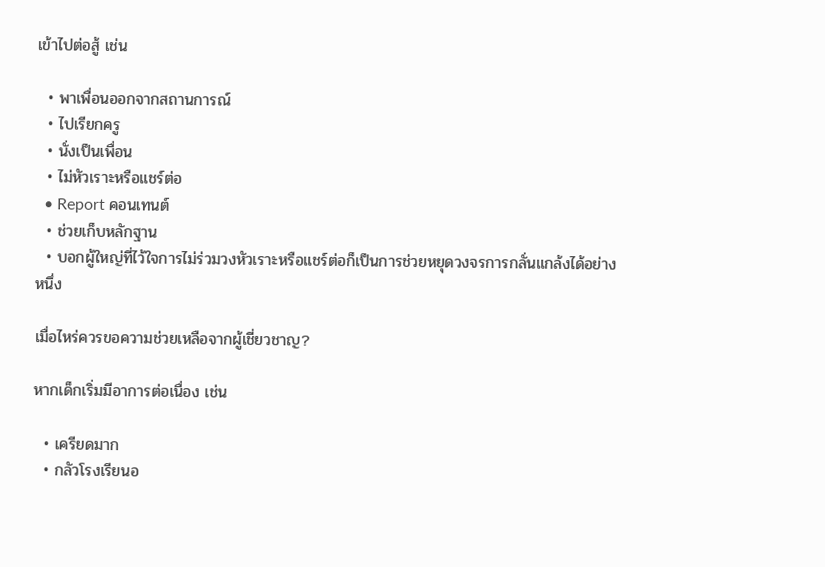เข้าไปต่อสู้ เช่น

  • พาเพื่อนออกจากสถานการณ์
  • ไปเรียกครู
  • นั่งเป็นเพื่อน
  • ไม่หัวเราะหรือแชร์ต่อ
  • Report คอนเทนต์
  • ช่วยเก็บหลักฐาน
  • บอกผู้ใหญ่ที่ไว้ใจการไม่ร่วมวงหัวเราะหรือแชร์ต่อก็เป็นการช่วยหยุดวงจรการกลั่นแกล้งได้อย่างหนึ่ง

เมื่อไหร่ควรขอความช่วยเหลือจากผู้เชี่ยวชาญ?

หากเด็กเริ่มมีอาการต่อเนื่อง เช่น

  • เครียดมาก
  • กลัวโรงเรียนอ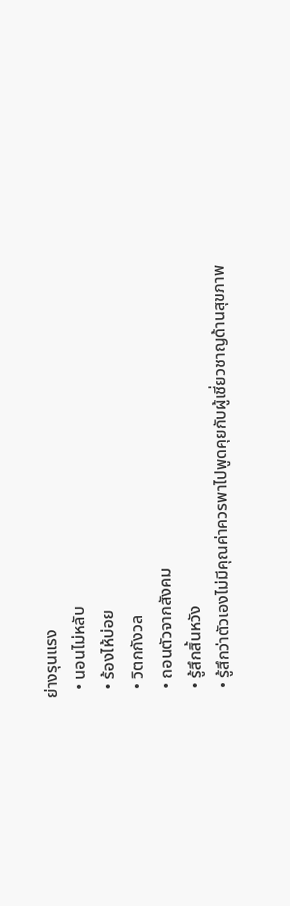ย่างรุนแรง
  • นอนไม่หลับ
  • ร้องไห้บ่อย
  • วิตกกังวล
  • ถอนตัวจากสังคม
  • รู้สึกสิ้นหวัง
  • รู้สึกว่าตัวเองไม่มีคุณค่าควรพาไปพูดคุยกับผู้เชี่ยวชาญด้านสุขภาพ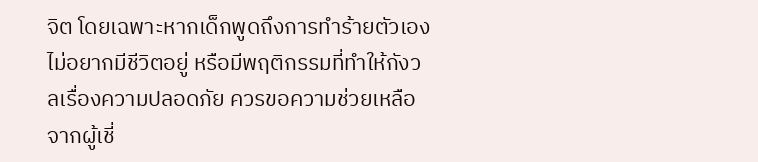จิต โดยเฉพาะหากเด็กพูดถึงการทำร้ายตัวเอง ไม่อยากมีชีวิตอยู่ หรือมีพฤติกรรมที่ทำให้กังวลเรื่องความปลอดภัย ควรขอความช่วยเหลือจากผู้เชี่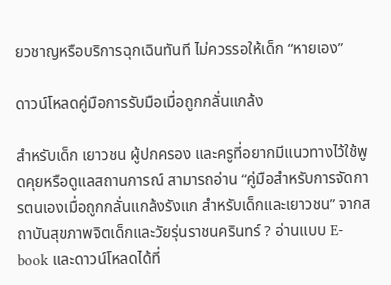ยวชาญหรือบริการฉุกเฉินทันที ไม่ควรรอให้เด็ก “หายเอง”

ดาวน์โหลดคู่มือการรับมือเมื่อถูกกลั่นแกล้ง

สำหรับเด็ก เยาวชน ผู้ปกครอง และครูที่อยากมีแนวทางไว้ใช้พูดคุยหรือดูแลสถานการณ์ สามารถอ่าน “คู่มือสำหรับการจัดการตนเองเมื่อถูกกลั่นแกล้งรังแก สำหรับเด็กและเยาวชน” จากสถาบันสุขภาพจิตเด็กและวัยรุ่นราชนครินทร์ ? อ่านแบบ E-book และดาวน์โหลดได้ที่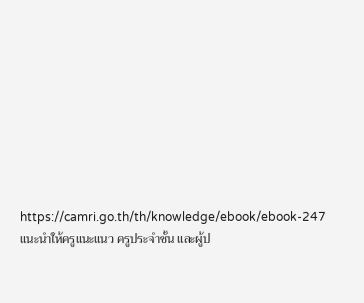https://camri.go.th/th/knowledge/ebook/ebook-247 แนะนำให้ครูแนะแนว ครูประจำชั้น และผู้ป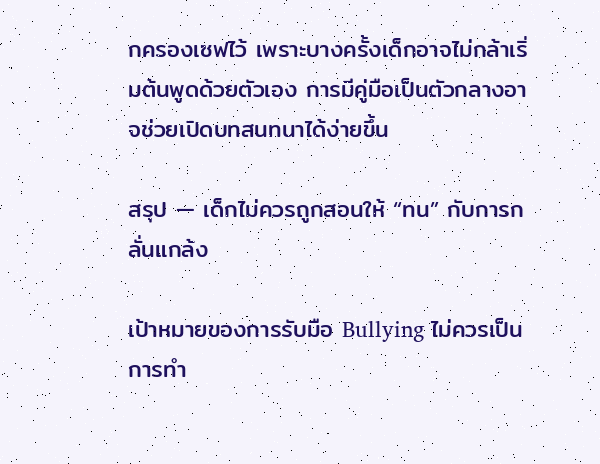กครองเซฟไว้ เพราะบางครั้งเด็กอาจไม่กล้าเริ่มต้นพูดด้วยตัวเอง การมีคู่มือเป็นตัวกลางอาจช่วยเปิดบทสนทนาได้ง่ายขึ้น

สรุป — เด็กไม่ควรถูกสอนให้ “ทน” กับการกลั่นแกล้ง

เป้าหมายของการรับมือ Bullying ไม่ควรเป็นการทำ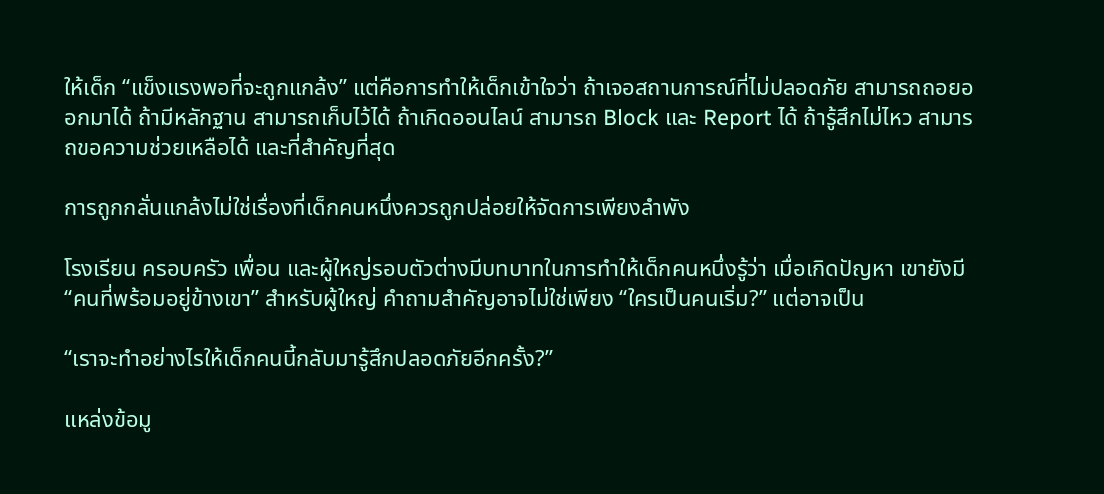ให้เด็ก “แข็งแรงพอที่จะถูกแกล้ง” แต่คือการทำให้เด็กเข้าใจว่า ถ้าเจอสถานการณ์ที่ไม่ปลอดภัย สามารถถอยออกมาได้ ถ้ามีหลักฐาน สามารถเก็บไว้ได้ ถ้าเกิดออนไลน์ สามารถ Block และ Report ได้ ถ้ารู้สึกไม่ไหว สามารถขอความช่วยเหลือได้ และที่สำคัญที่สุด

การถูกกลั่นแกล้งไม่ใช่เรื่องที่เด็กคนหนึ่งควรถูกปล่อยให้จัดการเพียงลำพัง

โรงเรียน ครอบครัว เพื่อน และผู้ใหญ่รอบตัวต่างมีบทบาทในการทำให้เด็กคนหนึ่งรู้ว่า เมื่อเกิดปัญหา เขายังมี “คนที่พร้อมอยู่ข้างเขา” สำหรับผู้ใหญ่ คำถามสำคัญอาจไม่ใช่เพียง “ใครเป็นคนเริ่ม?” แต่อาจเป็น

“เราจะทำอย่างไรให้เด็กคนนี้กลับมารู้สึกปลอดภัยอีกครั้ง?”

แหล่งข้อมู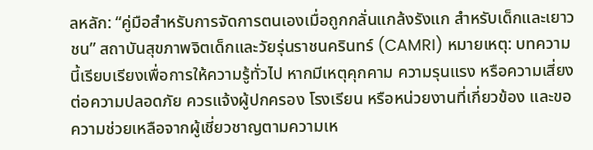ลหลัก: “คู่มือสำหรับการจัดการตนเองเมื่อถูกกลั่นแกล้งรังแก สำหรับเด็กและเยาวชน” สถาบันสุขภาพจิตเด็กและวัยรุ่นราชนครินทร์ (CAMRI) หมายเหตุ: บทความนี้เรียบเรียงเพื่อการให้ความรู้ทั่วไป หากมีเหตุคุกคาม ความรุนแรง หรือความเสี่ยงต่อความปลอดภัย ควรแจ้งผู้ปกครอง โรงเรียน หรือหน่วยงานที่เกี่ยวข้อง และขอความช่วยเหลือจากผู้เชี่ยวชาญตามความเห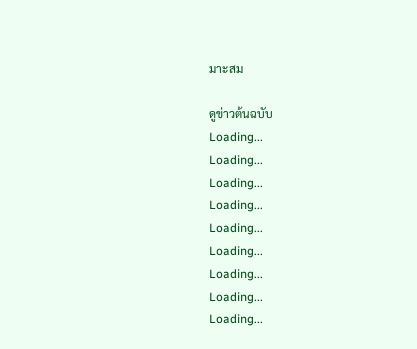มาะสม

ดูข่าวต้นฉบับ
Loading...
Loading...
Loading...
Loading...
Loading...
Loading...
Loading...
Loading...
Loading...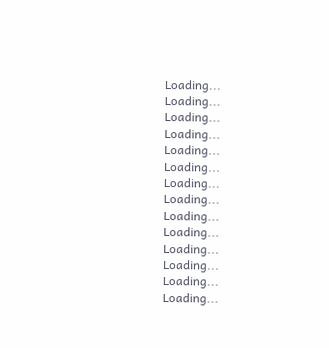Loading...
Loading...
Loading...
Loading...
Loading...
Loading...
Loading...
Loading...
Loading...
Loading...
Loading...
Loading...
Loading...
Loading...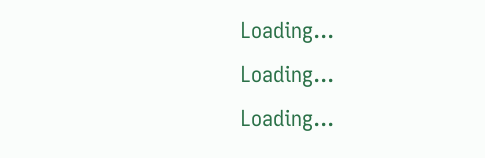Loading...
Loading...
Loading...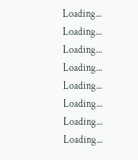Loading...
Loading...
Loading...
Loading...
Loading...
Loading...
Loading...
Loading...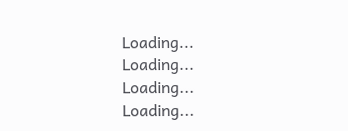Loading...
Loading...
Loading...
Loading...